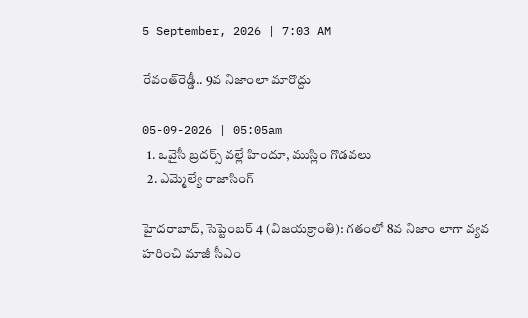5 September, 2026 | 7:03 AM

రేవంత్‌రెడ్డీ.. 9వ నిజాంలా మారొద్దు

05-09-2026 | 05:05am
  1. ఒవైసీ బ్రదర్స్ వల్లే హిందూ, ముస్లిం గొడవలు
  2. ఎమ్మెల్యే రాజాసింగ్

హైదరాబాద్, సెప్టెంబర్ 4 (విజయక్రాంతి): గతంలో 8వ నిజాం లాగా వ్యవ హరించి మాజీ సీఎం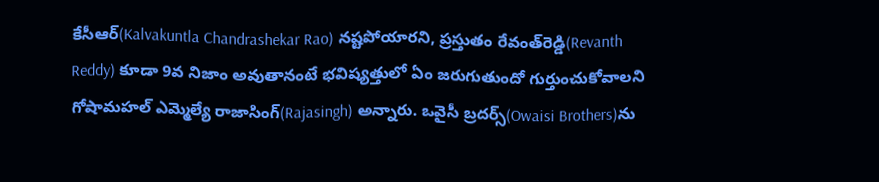కేసీఆర్(Kalvakuntla Chandrashekar Rao) నష్టపోయారని, ప్రస్తుతం రేవంత్‌రెడ్డి(Revanth Reddy) కూడా 9వ నిజాం అవుతానంటే భవిష్యత్తులో ఏం జరుగుతుందో గుర్తుంచుకోవాలని గోషామహల్ ఎమ్మెల్యే రాజాసింగ్(Rajasingh) అన్నారు. ఒవైసీ బ్రదర్స్‌(Owaisi Brothers)ను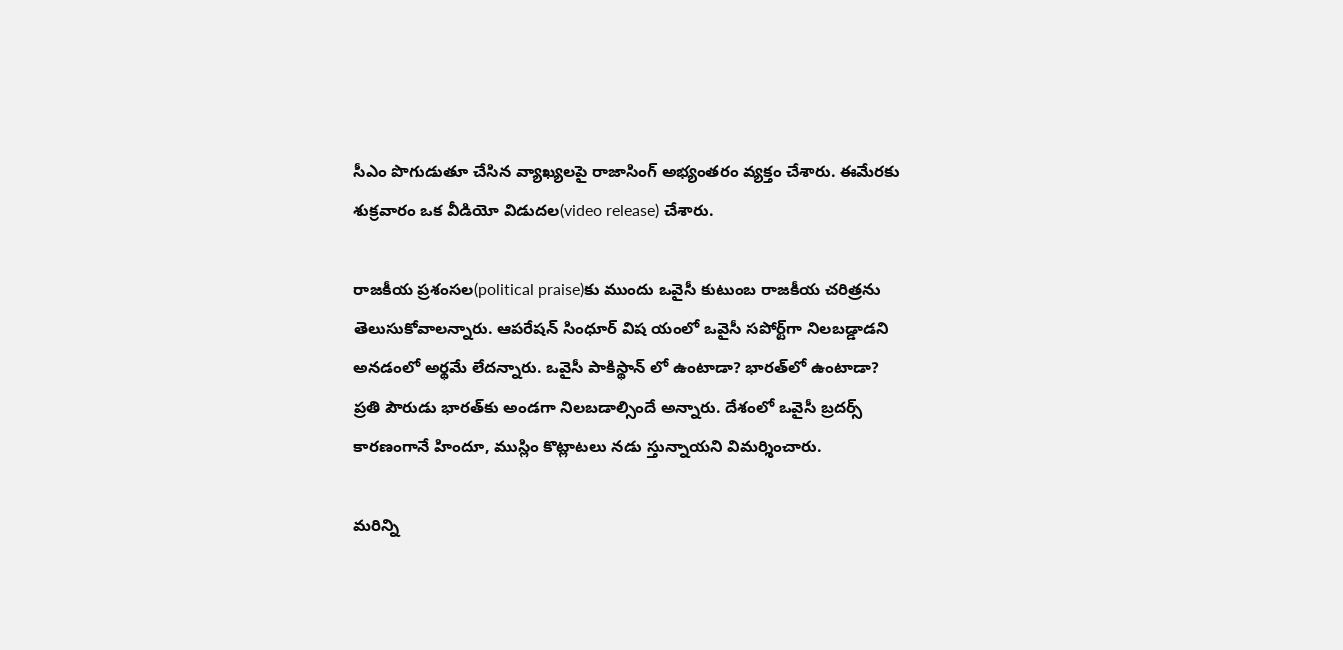సీఎం పొగుడుతూ చేసిన వ్యాఖ్యలపై రాజాసింగ్ అభ్యంతరం వ్యక్తం చేశారు. ఈమేరకు శుక్రవారం ఒక వీడియో విడుదల(video release) చేశారు.

రాజకీయ ప్రశంసల(political praise)కు ముందు ఒవైసీ కుటుంబ రాజకీయ చరిత్రను తెలుసుకోవాలన్నారు. ఆపరేషన్ సింధూర్ విష యంలో ఒవైసీ సపోర్ట్‌గా నిలబడ్డాడని అనడంలో అర్థమే లేదన్నారు. ఒవైసీ పాకిస్థాన్ లో ఉంటాడా? భారత్‌లో ఉంటాడా? ప్రతి పౌరుడు భారత్‌కు అండగా నిలబడాల్సిందే అన్నారు. దేశంలో ఒవైసీ బ్రదర్స్ కారణంగానే హిందూ, ముస్లిం కొట్లాటలు నడు స్తున్నాయని విమర్శించారు.

మరిన్ని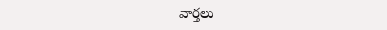వార్తలు